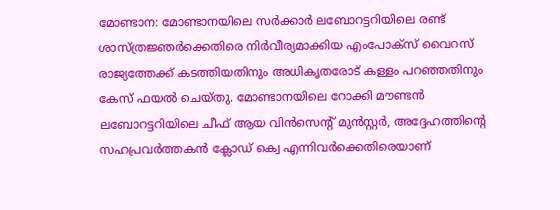മോണ്ടാന: മോണ്ടാനയിലെ സർക്കാർ ലബോറട്ടറിയിലെ രണ്ട് ശാസ്ത്രജ്ഞർക്കെതിരെ നിർവീര്യമാക്കിയ എംപോക്സ് വൈറസ് രാജ്യത്തേക്ക് കടത്തിയതിനും അധികൃതരോട് കള്ളം പറഞ്ഞതിനും കേസ് ഫയൽ ചെയ്തു. മോണ്ടാനയിലെ റോക്കി മൗണ്ടൻ ലബോറട്ടറിയിലെ ചീഫ് ആയ വിൻസെന്റ് മുൻസ്റ്റർ, അദ്ദേഹത്തിന്റെ സഹപ്രവർത്തകൻ ക്ലോഡ് ക്വെ എന്നിവർക്കെതിരെയാണ്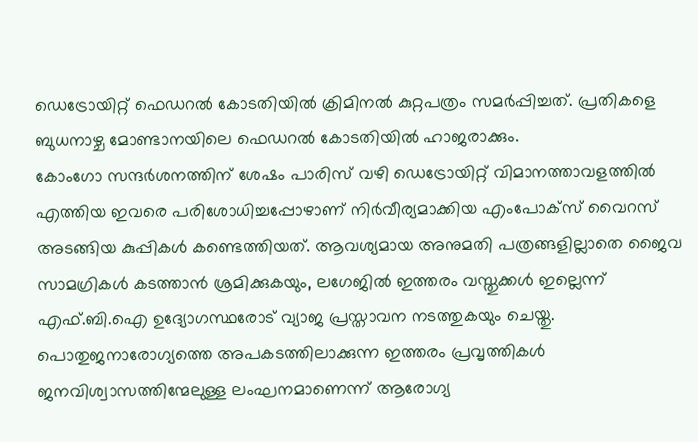ഡെട്രോയിറ്റ് ഫെഡറൽ കോടതിയിൽ ക്രിമിനൽ കുറ്റപത്രം സമർപ്പിച്ചത്. പ്രതികളെ ബുധനാഴ്ച മോണ്ടാനയിലെ ഫെഡറൽ കോടതിയിൽ ഹാജരാക്കും.
കോംഗോ സന്ദർശനത്തിന് ശേഷം പാരിസ് വഴി ഡെട്രോയിറ്റ് വിമാനത്താവളത്തിൽ എത്തിയ ഇവരെ പരിശോധിച്ചപ്പോഴാണ് നിർവീര്യമാക്കിയ എംപോക്സ് വൈറസ് അടങ്ങിയ കുപ്പികൾ കണ്ടെത്തിയത്. ആവശ്യമായ അനുമതി പത്രങ്ങളില്ലാതെ ജൈവ സാമഗ്രികൾ കടത്താൻ ശ്രമിക്കുകയും, ലഗേജിൽ ഇത്തരം വസ്തുക്കൾ ഇല്ലെന്ന് എഫ്.ബി.ഐ ഉദ്യോഗസ്ഥരോട് വ്യാജ പ്രസ്താവന നടത്തുകയും ചെയ്തു.
പൊതുജനാരോഗ്യത്തെ അപകടത്തിലാക്കുന്ന ഇത്തരം പ്രവൃത്തികൾ ജനവിശ്വാസത്തിന്മേലുള്ള ലംഘനമാണെന്ന് ആരോഗ്യ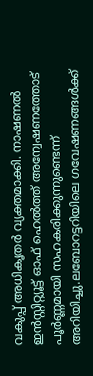വകുപ്പ് അധികൃതർ വ്യക്തമാക്കി. നാഷണൽ ഇൻസ്റ്റിറ്റ്യൂട്ട് ഓഫ് ഹെൽത്ത് അന്വേഷണത്തോട് പൂർണ്ണമായി സഹകരിക്കുന്നുണ്ടെന്ന് അറിയിച്ചു.ലബോറട്ടറിയിലെ ഗവേഷണങ്ങൾക്ക്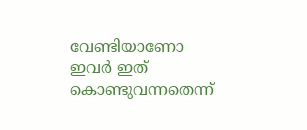വേണ്ടിയാണോ ഇവർ ഇത് കൊണ്ടുവന്നതെന്ന്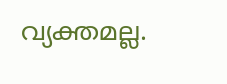വ്യക്തമല്ല.